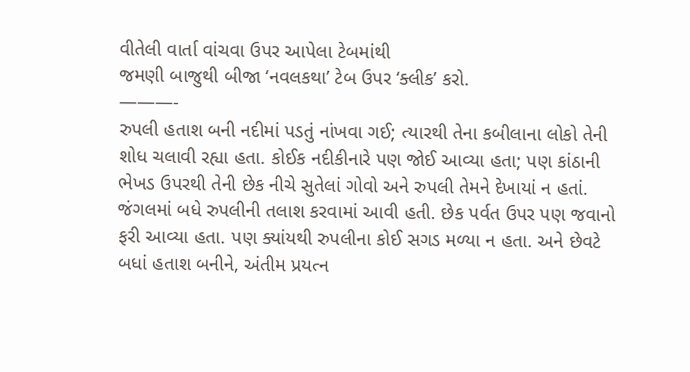વીતેલી વાર્તા વાંચવા ઉપર આપેલા ટેબમાંથી
જમણી બાજુથી બીજા ‘નવલકથા’ ટેબ ઉપર ‘ક્લીક’ કરો.
———-
રુપલી હતાશ બની નદીમાં પડતું નાંખવા ગઈ; ત્યારથી તેના કબીલાના લોકો તેની શોધ ચલાવી રહ્યા હતા. કોઈક નદીકીનારે પણ જોઈ આવ્યા હતા; પણ કાંઠાની ભેખડ ઉપરથી તેની છેક નીચે સુતેલાં ગોવો અને રુપલી તેમને દેખાયાં ન હતાં. જંગલમાં બધે રુપલીની તલાશ કરવામાં આવી હતી. છેક પર્વત ઉપર પણ જવાનો ફરી આવ્યા હતા. પણ ક્યાંયથી રુપલીના કોઈ સગડ મળ્યા ન હતા. અને છેવટે બધાં હતાશ બનીને, અંતીમ પ્રયત્ન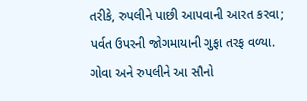તરીકે, રુપલીને પાછી આપવાની આરત કરવા; પર્વત ઉપરની જોગમાયાની ગુફા તરફ વળ્યા.
ગોવા અને રુપલીને આ સૌનો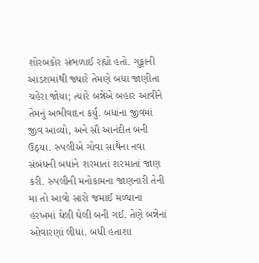શોરબકોર સંભળાઈ રહ્યો હતો. ગુફાની આડશમાંથી જ્યારે તેમણે બધા જાણીતા ચહેરા જોયા; ત્યારે બન્નેએ બહાર આવીને તેમનું અભીવાદન કર્યું. બધાંના જીવમાં જીવ આવ્યો, અને સૌ આનંદીત બની ઉઠ્યા. રુપલીએ ગોવા સાથેના નવા સંબંધની બધાંને શરમાતાં શરમાતાં જાણ કરી. રુપલીની મનોકામના જાણનારી તેની મા તો આવો સારો જમાઈ મળ્યાના હરખમાં ઘેલી ઘેલી બની ગઈ. તેણે બન્નેનાં ઓવારણાં લીધાં. બધી હતાશા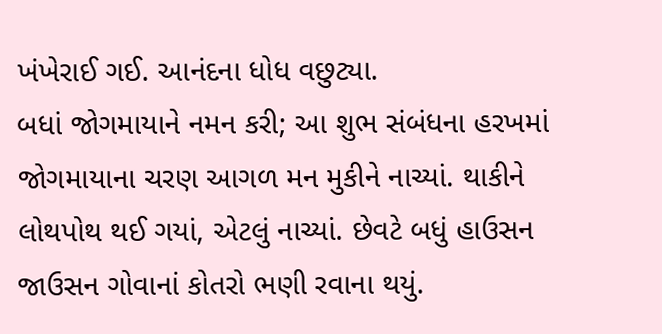ખંખેરાઈ ગઈ. આનંદના ધોધ વછુટ્યા.
બધાં જોગમાયાને નમન કરી; આ શુભ સંબંધના હરખમાં જોગમાયાના ચરણ આગળ મન મુકીને નાચ્યાં. થાકીને લોથપોથ થઈ ગયાં, એટલું નાચ્યાં. છેવટે બધું હાઉસન જાઉસન ગોવાનાં કોતરો ભણી રવાના થયું.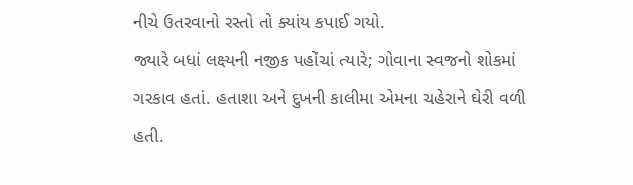નીચે ઉતરવાનો રસ્તો તો ક્યાંય કપાઈ ગયો.
જ્યારે બધાં લક્ષ્યની નજીક પહોંચાં ત્યારે; ગોવાના સ્વજનો શોકમાં ગરકાવ હતાં. હતાશા અને દુખની કાલીમા એમના ચહેરાને ઘેરી વળી હતી.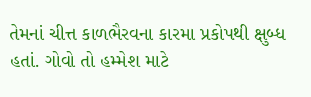તેમનાં ચીત્ત કાળભૈરવના કારમા પ્રકોપથી ક્ષુબ્ધ હતાં. ગોવો તો હમ્મેશ માટે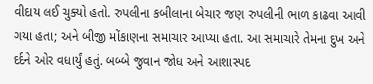વીદાય લઈ ચુક્યો હતો. રુપલીના કબીલાના બેચાર જણ રુપલીની ભાળ કાઢવા આવી ગયા હતા; અને બીજી મોંકાણના સમાચાર આપ્યા હતા. આ સમાચારે તેમના દુખ અને દર્દને ઓર વધાર્યું હતું. બબ્બે જુવાન જોધ અને આશાસ્પદ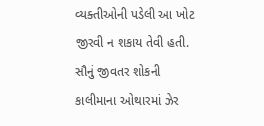વ્યક્તીઓની પડેલી આ ખોટ જીરવી ન શકાય તેવી હતી. સૌનું જીવતર શોકની કાલીમાના ઓથારમાં ઝેર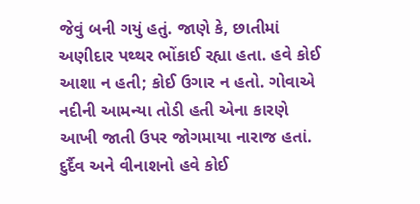જેવું બની ગયું હતું. જાણે કે, છાતીમાં અણીદાર પથ્થર ભોંકાઈ રહ્યા હતા. હવે કોઈ આશા ન હતી; કોઈ ઉગાર ન હતો. ગોવાએ નદીની આમન્યા તોડી હતી એના કારણે આખી જાતી ઉપર જોગમાયા નારાજ હતાં. દુર્દૈવ અને વીનાશનો હવે કોઈ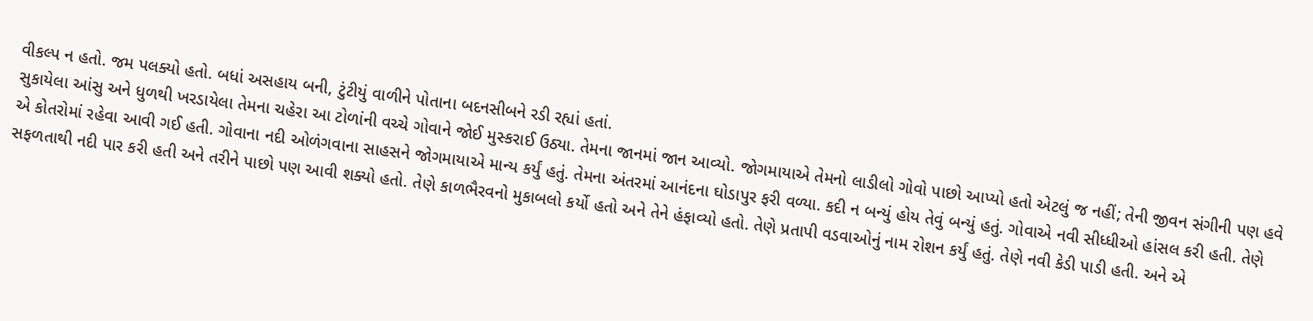વીકલ્પ ન હતો. જમ પલક્યો હતો. બધાં અસહાય બની, ટુંટીયું વાળીને પોતાના બદનસીબને રડી રહ્યાં હતાં.
સુકાયેલા આંસુ અને ધુળથી ખરડાયેલા તેમના ચહેરા આ ટોળાંની વચ્ચે ગોવાને જોઈ મુસ્કરાઈ ઉઠ્યા. તેમના જાનમાં જાન આવ્યો. જોગમાયાએ તેમનો લાડીલો ગોવો પાછો આપ્યો હતો એટલું જ નહીં; તેની જીવન સંગીની પણ હવે એ કોતરોમાં રહેવા આવી ગઈ હતી. ગોવાના નદી ઓળંગવાના સાહસને જોગમાયાએ માન્ય કર્યું હતું. તેમના અંતરમાં આનંદના ઘોડાપુર ફરી વળ્યા. કદી ન બન્યું હોય તેવું બન્યું હતું. ગોવાએ નવી સીધ્ધીઓ હાંસલ કરી હતી. તેણે સફળતાથી નદી પાર કરી હતી અને તરીને પાછો પણ આવી શક્યો હતો. તેણે કાળભૈરવનો મુકાબલો કર્યો હતો અને તેને હંફાવ્યો હતો. તેણે પ્રતાપી વડવાઓનું નામ રોશન કર્યું હતું. તેણે નવી કેડી પાડી હતી. અને એ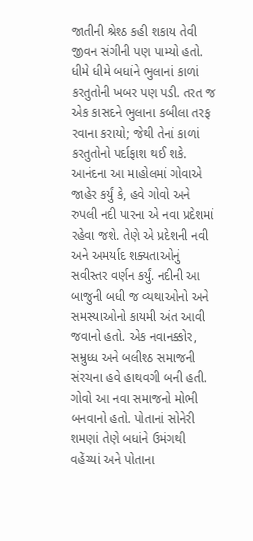જાતીની શ્રેશ્ઠ કહી શકાય તેવી જીવન સંગીની પણ પામ્યો હતો.
ધીમે ધીમે બધાંને ભુલાનાં કાળાં કરતુતોની ખબર પણ પડી. તરત જ એક કાસદને ભુલાના કબીલા તરફ રવાના કરાયો; જેથી તેનાં કાળાં કરતુતોનો પર્દાફાશ થઈ શકે.
આનંદના આ માહોલમાં ગોવાએ જાહેર કર્યું કે, હવે ગોવો અને રુપલી નદી પારના એ નવા પ્રદેશમાં રહેવા જશે. તેણે એ પ્રદેશની નવી અને અમર્યાદ શક્યતાઓનું સવીસ્તર વર્ણન કર્યું. નદીની આ બાજુની બધી જ વ્યથાઓનો અને સમસ્યાઓનો કાયમી અંત આવી જવાનો હતો. એક નવાનક્કોર, સમ્રુધ્ધ અને બલીશ્ઠ સમાજની સંરચના હવે હાથવગી બની હતી. ગોવો આ નવા સમાજનો મોભી બનવાનો હતો. પોતાનાં સોનેરી શમણાં તેણે બધાંને ઉમંગથી વહેંચ્યાં અને પોતાના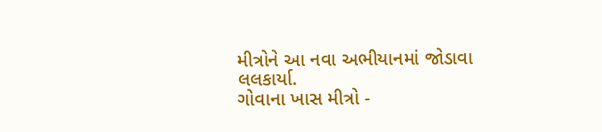મીત્રોને આ નવા અભીયાનમાં જોડાવા લલકાર્યા.
ગોવાના ખાસ મીત્રો -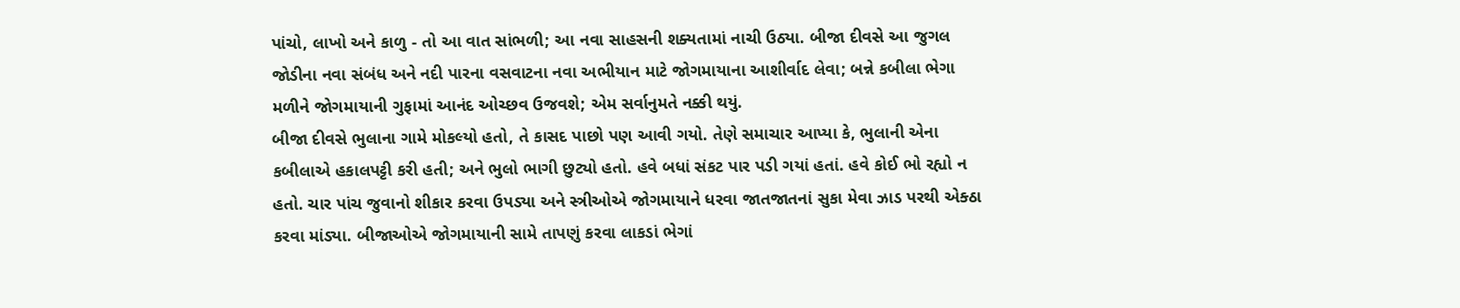પાંચો, લાખો અને કાળુ - તો આ વાત સાંભળી; આ નવા સાહસની શક્યતામાં નાચી ઉઠ્યા. બીજા દીવસે આ જુગલ જોડીના નવા સંબંધ અને નદી પારના વસવાટના નવા અભીયાન માટે જોગમાયાના આશીર્વાદ લેવા; બન્ને કબીલા ભેગા મળીને જોગમાયાની ગુફામાં આનંદ ઓચ્છવ ઉજવશે; એમ સર્વાનુમતે નક્કી થયું.
બીજા દીવસે ભુલાના ગામે મોકલ્યો હતો, તે કાસદ પાછો પણ આવી ગયો. તેણે સમાચાર આપ્યા કે, ભુલાની એના કબીલાએ હકાલપટ્ટી કરી હતી; અને ભુલો ભાગી છુટ્યો હતો. હવે બધાં સંકટ પાર પડી ગયાં હતાં. હવે કોઈ ભો રહ્યો ન હતો. ચાર પાંચ જુવાનો શીકાર કરવા ઉપડ્યા અને સ્ત્રીઓએ જોગમાયાને ધરવા જાતજાતનાં સુકા મેવા ઝાડ પરથી એક્ઠા કરવા માંડ્યા. બીજાઓએ જોગમાયાની સામે તાપણું કરવા લાકડાં ભેગાં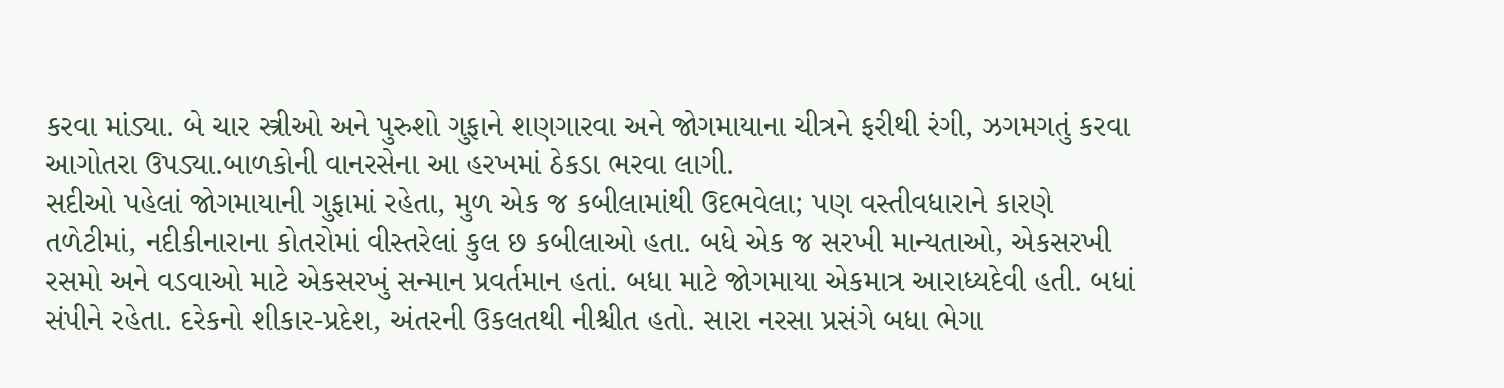કરવા માંડ્યા. બે ચાર સ્ત્રીઓ અને પુરુશો ગુફાને શણગારવા અને જોગમાયાના ચીત્રને ફરીથી રંગી, ઝગમગતું કરવા આગોતરા ઉપડ્યા.બાળકોની વાનરસેના આ હરખમાં ઠેકડા ભરવા લાગી.
સદીઓ પહેલાં જોગમાયાની ગુફામાં રહેતા, મુળ એક જ કબીલામાંથી ઉદભવેલા; પણ વસ્તીવધારાને કારણે તળેટીમાં, નદીકીનારાના કોતરોમાં વીસ્તરેલાં કુલ છ કબીલાઓ હતા. બધે એક જ સરખી માન્યતાઓ, એકસરખી રસમો અને વડવાઓ માટે એકસરખું સન્માન પ્રવર્તમાન હતાં. બધા માટે જોગમાયા એકમાત્ર આરાધ્યદેવી હતી. બધાં સંપીને રહેતા. દરેકનો શીકાર-પ્રદેશ, અંતરની ઉકલતથી નીશ્ચીત હતો. સારા નરસા પ્રસંગે બધા ભેગા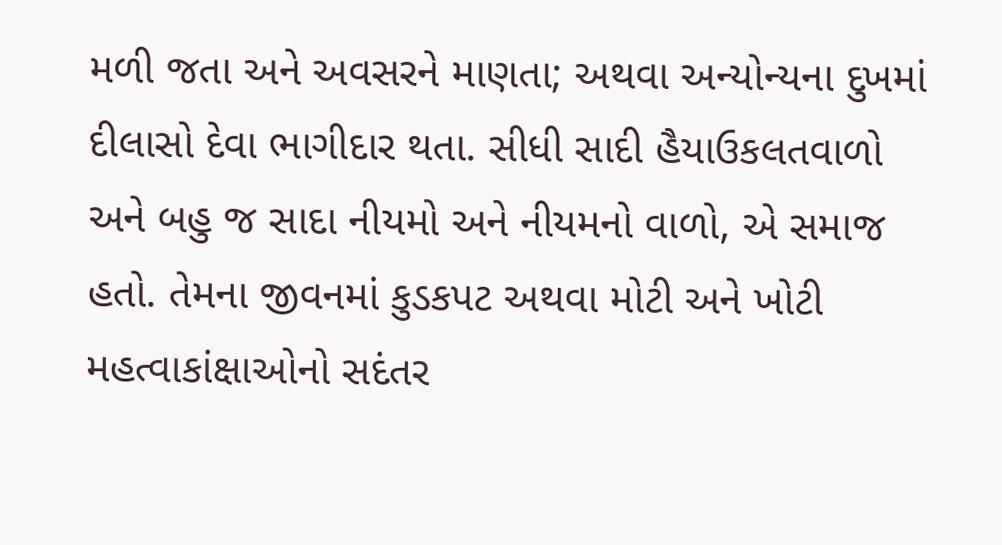મળી જતા અને અવસરને માણતા; અથવા અન્યોન્યના દુખમાં દીલાસો દેવા ભાગીદાર થતા. સીધી સાદી હૈયાઉકલતવાળો અને બહુ જ સાદા નીયમો અને નીયમનો વાળો, એ સમાજ હતો. તેમના જીવનમાં કુડકપટ અથવા મોટી અને ખોટી મહત્વાકાંક્ષાઓનો સદંતર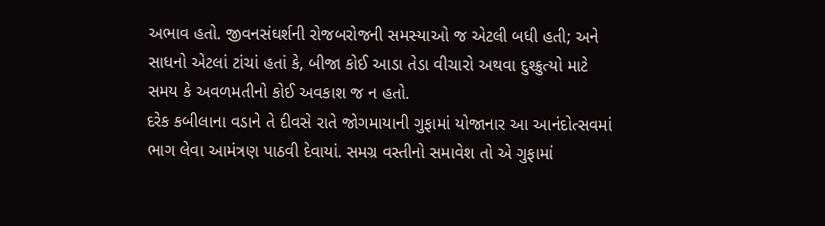અભાવ હતો. જીવનસંઘર્શની રોજબરોજની સમસ્યાઓ જ એટલી બધી હતી; અને સાધનો એટલાં ટાંચાં હતાં કે, બીજા કોઈ આડા તેડા વીચારો અથવા દુશ્ક્રુત્યો માટે સમય કે અવળમતીનો કોઈ અવકાશ જ ન હતો.
દરેક કબીલાના વડાને તે દીવસે રાતે જોગમાયાની ગુફામાં યોજાનાર આ આનંદોત્સવમાં ભાગ લેવા આમંત્રણ પાઠવી દેવાયાં. સમગ્ર વસ્તીનો સમાવેશ તો એ ગુફામાં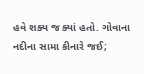હવે શક્ય જ ક્યાં હતો. ગોવાના નદીના સામા કીનારે જઈ;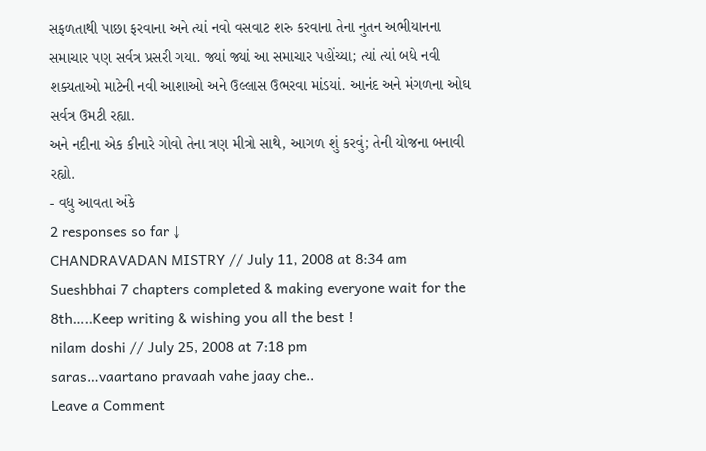સફળતાથી પાછા ફરવાના અને ત્યાં નવો વસવાટ શરુ કરવાના તેના નુતન અભીયાનના સમાચાર પણ સર્વત્ર પ્રસરી ગયા. જ્યાં જ્યાં આ સમાચાર પહોંચ્યા; ત્યાં ત્યાં બધે નવી શક્યતાઓ માટેની નવી આશાઓ અને ઉલ્લાસ ઉભરવા માંડયાં. આનંદ અને મંગળના ઓઘ સર્વત્ર ઉમટી રહ્યા.
અને નદીના એક કીનારે ગોવો તેના ત્રણ મીત્રો સાથે, આગળ શું કરવું; તેની યોજના બનાવી રહ્યો.
- વધુ આવતા અંકે
2 responses so far ↓
CHANDRAVADAN MISTRY // July 11, 2008 at 8:34 am
Sueshbhai 7 chapters completed & making everyone wait for the 8th…..Keep writing & wishing you all the best !
nilam doshi // July 25, 2008 at 7:18 pm
saras…vaartano pravaah vahe jaay che..
Leave a Comment